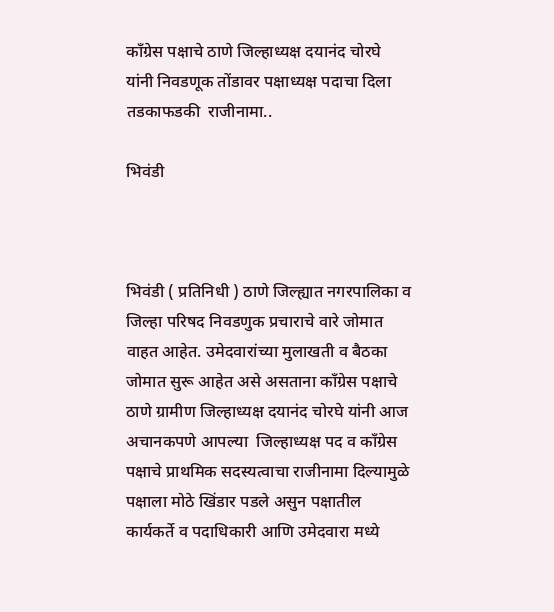काँग्रेस पक्षाचे ठाणे जिल्हाध्यक्ष दयानंद चोरघे यांनी निवडणूक तोंडावर पक्षाध्यक्ष पदाचा दिला तडकाफडकी  राजीनामा..

भिवंडी



भिवंडी ( प्रतिनिधी ) ठाणे जिल्ह्यात नगरपालिका व जिल्हा परिषद निवडणुक प्रचाराचे वारे जोमात वाहत आहेत. उमेदवारांच्या मुलाखती व बैठका जोमात सुरू आहेत असे असताना काँग्रेस पक्षाचे ठाणे ग्रामीण जिल्हाध्यक्ष दयानंद चोरघे यांनी आज अचानकपणे आपल्या  जिल्हाध्यक्ष पद व काँग्रेस पक्षाचे प्राथमिक सदस्यत्वाचा राजीनामा दिल्यामुळे पक्षाला मोठे खिंडार पडले असुन पक्षातील कार्यकर्ते व पदाधिकारी आणि उमेदवारा मध्ये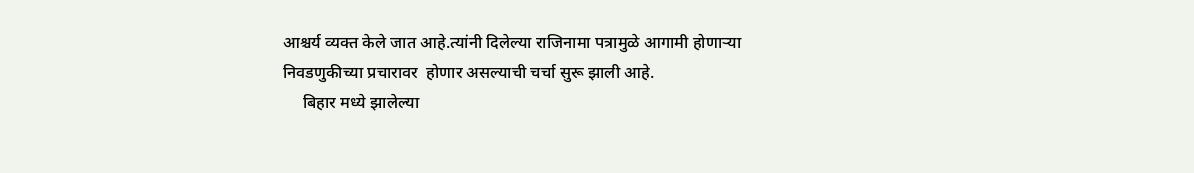आश्चर्य व्यक्त केले जात आहे.त्यांनी दिलेल्या राजिनामा पत्रामुळे आगामी होणाऱ्या निवडणुकीच्या प्रचारावर  होणार असल्याची चर्चा सुरू झाली आहे.
     बिहार मध्ये झालेल्या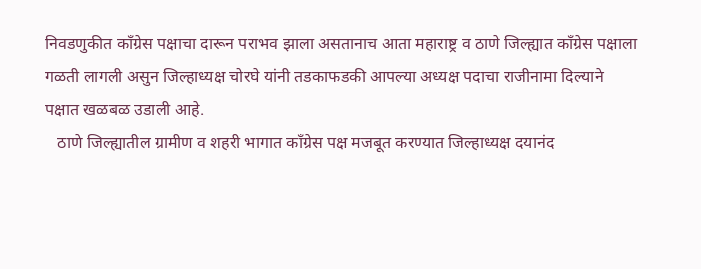निवडणुकीत काँग्रेस पक्षाचा दारून पराभव झाला असतानाच आता महाराष्ट्र व ठाणे जिल्ह्यात काँग्रेस पक्षाला गळती लागली असुन जिल्हाध्यक्ष चोरघे यांनी तडकाफडकी आपल्या अध्यक्ष पदाचा राजीनामा दिल्याने पक्षात खळबळ उडाली आहे.
   ठाणे जिल्ह्यातील ग्रामीण व शहरी भागात काँग्रेस पक्ष मजबूत करण्यात जिल्हाध्यक्ष दयानंद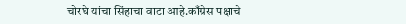चोरघे यांचा सिंहाचा वाटा आहे.काँग्रेस पक्षाचे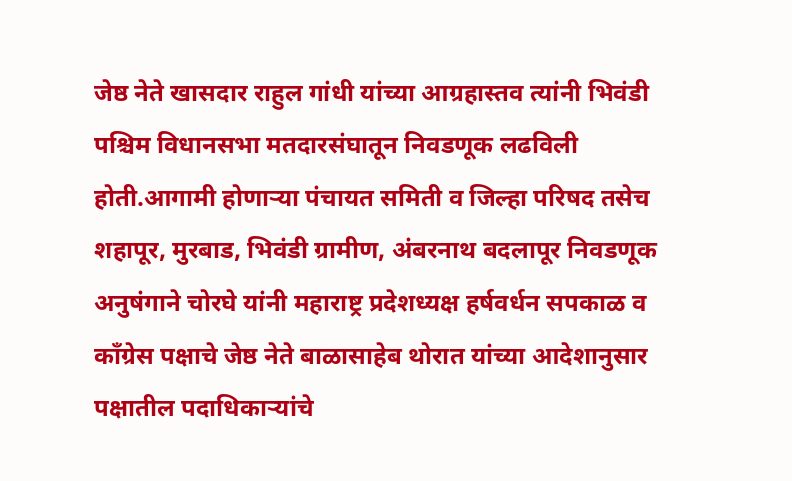जेष्ठ नेते खासदार राहुल गांधी यांच्या आग्रहास्तव त्यांनी भिवंडी पश्चिम विधानसभा मतदारसंघातून निवडणूक लढविली होती.आगामी होणाऱ्या पंचायत समिती व जिल्हा परिषद तसेच शहापूर, मुरबाड, भिवंडी ग्रामीण, अंबरनाथ बदलापूर निवडणूक अनुषंगाने चोरघे यांनी महाराष्ट्र प्रदेशध्यक्ष हर्षवर्धन सपकाळ व काँग्रेस पक्षाचे जेष्ठ नेते बाळासाहेब थोरात यांच्या आदेशानुसार पक्षातील पदाधिकाऱ्यांचे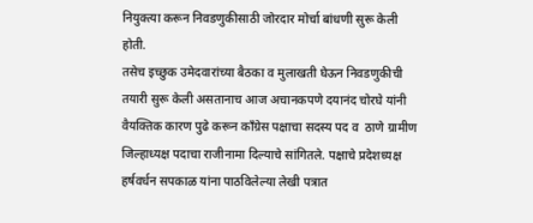नियुक्त्या करून निवडणुकीसाठी जोरदार मोर्चा बांधणी सुरू केली होती.
तसेच इच्छुक उमेदवारांच्या बैठका व मुलाखती घेऊन निवडणुकीची तयारी सुरू केली असतानाच आज अचानकपणे दयानंद चोरघे यांनी
वैयक्तिक कारण पुढे करून काँग्रेस पक्षाचा सदस्य पद व  ठाणे ग्रामीण  जिल्हाध्यक्ष पदाचा राजीनामा दिल्याचे सांगितले. पक्षाचे प्रदेशध्यक्ष हर्षवर्धन सपकाळ यांना पाठविलेल्या लेखी पत्रात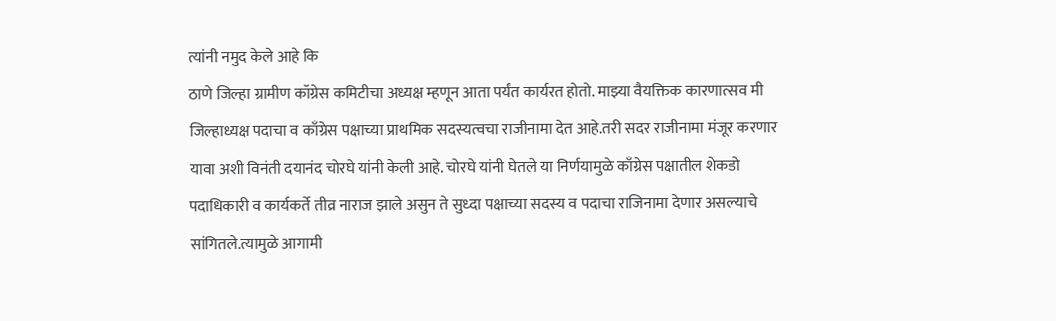त्यांनी नमुद केले आहे कि
ठाणे जिल्हा ग्रामीण कॉग्रेस कमिटीचा अध्यक्ष म्हणून आता पर्यंत कार्यरत होतो. माझ्या वैयक्तिक कारणात्सव मी जिल्हाध्यक्ष पदाचा व काँग्रेस पक्षाच्या प्राथमिक सदस्यत्वचा राजीनामा देत आहे.तरी सदर राजीनामा मंजूर करणार यावा अशी विनंती दयानंद चोरघे यांनी केली आहे. चोरघे यांनी घेतले या निर्णयामुळे काँग्रेस पक्षातील शेकडो पदाधिकारी व कार्यकर्ते तीव्र नाराज झाले असुन ते सुध्दा पक्षाच्या सदस्य व पदाचा राजिनामा देणार असल्याचे सांगितले.त्यामुळे आगामी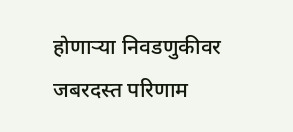होणाऱ्या निवडणुकीवर जबरदस्त परिणाम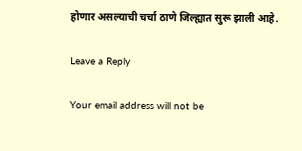होणार असल्याची चर्चा ठाणे जिल्ह्यात सुरू झाली आहे.

Leave a Reply

Your email address will not be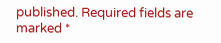published. Required fields are marked *